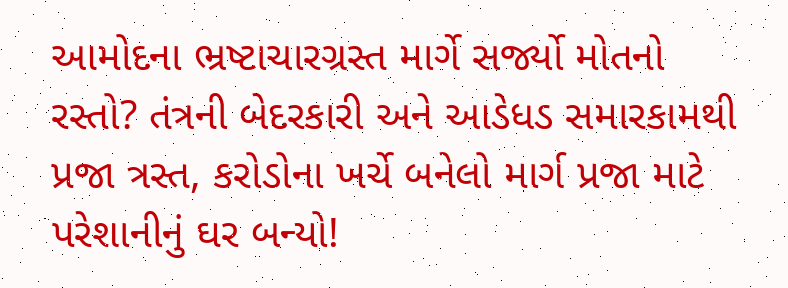આમોદના ભ્રષ્ટાચારગ્રસ્ત માર્ગે સર્જ્યો મોતનો રસ્તો? તંત્રની બેદરકારી અને આડેધડ સમારકામથી પ્રજા ત્રસ્ત, કરોડોના ખર્ચે બનેલો માર્ગ પ્રજા માટે પરેશાનીનું ઘર બન્યો!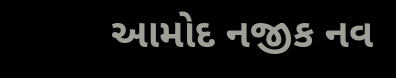આમોદ નજીક નવ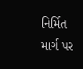નિર્મિત માર્ગ પર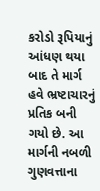કરોડો રૂપિયાનું આંધણ થયા બાદ તે માર્ગ હવે ભ્રષ્ટાચારનું પ્રતિક બની ગયો છે. આ માર્ગની નબળી ગુણવત્તાના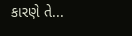કારણે તે...